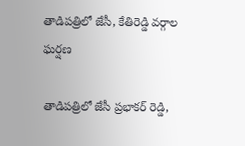తాడిపత్రిలో జేసీ, కేతిరెడ్డి వర్గాల ఘర్షణ

తాడిపత్రిలో జేసీ ప్రభాకర్ రెడ్డి,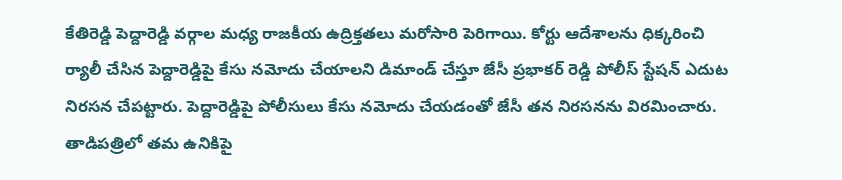కేతిరెడ్డి పెద్దారెడ్డి వర్గాల మధ్య రాజకీయ ఉద్రిక్తతలు మరోసారి పెరిగాయి. కోర్టు ఆదేశాలను ధిక్కరించి ర్యాలీ చేసిన పెద్దారెడ్డిపై కేసు నమోదు చేయాలని డిమాండ్ చేస్తూ జేసీ ప్రభాకర్ రెడ్డి పోలీస్ స్టేషన్ ఎదుట నిరసన చేపట్టారు. పెద్దారెడ్డిపై పోలీసులు కేసు నమోదు చేయడంతో జేసీ తన నిరసనను విరమించారు. తాడిపత్రిలో తమ ఉనికిపై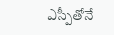ఎస్పీతోనే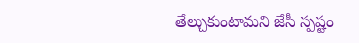తేల్చుకుంటామని జేసీ స్పష్టం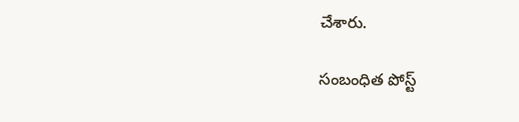చేశారు.

సంబంధిత పోస్ట్